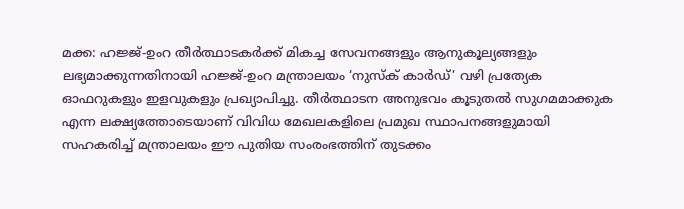മക്ക: ഹജ്ജ്-ഉംറ തീർത്ഥാടകർക്ക് മികച്ച സേവനങ്ങളും ആനുകൂല്യങ്ങളും ലഭ്യമാക്കുന്നതിനായി ഹജ്ജ്-ഉംറ മന്ത്രാലയം ‘നുസ്ക് കാർഡ്’ വഴി പ്രത്യേക ഓഫറുകളും ഇളവുകളും പ്രഖ്യാപിച്ചു. തീർത്ഥാടന അനുഭവം കൂടുതൽ സുഗമമാക്കുക എന്ന ലക്ഷ്യത്തോടെയാണ് വിവിധ മേഖലകളിലെ പ്രമുഖ സ്ഥാപനങ്ങളുമായി സഹകരിച്ച് മന്ത്രാലയം ഈ പുതിയ സംരംഭത്തിന് തുടക്കം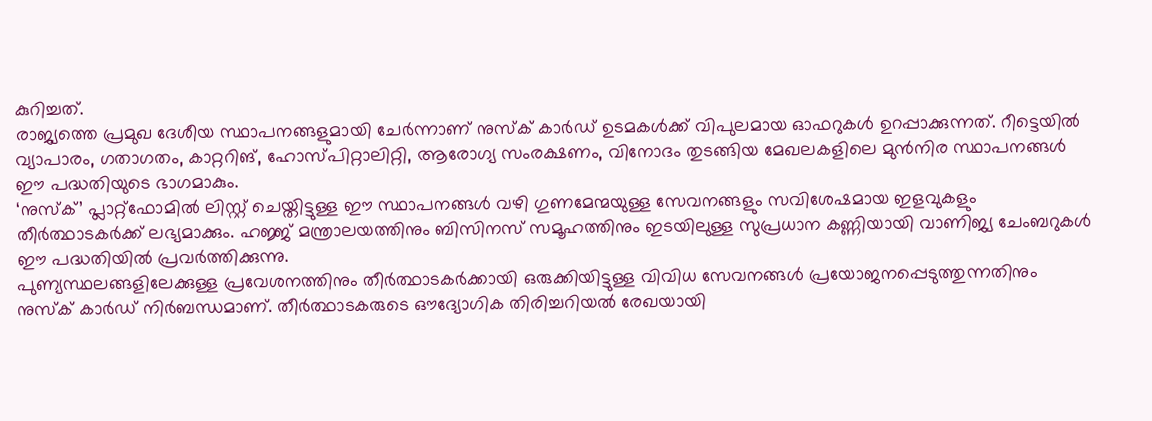കുറിച്ചത്.
രാജ്യത്തെ പ്രമുഖ ദേശീയ സ്ഥാപനങ്ങളുമായി ചേർന്നാണ് നുസ്ക് കാർഡ് ഉടമകൾക്ക് വിപുലമായ ഓഫറുകൾ ഉറപ്പാക്കുന്നത്. റീട്ടെയിൽ വ്യാപാരം, ഗതാഗതം, കാറ്ററിങ്, ഹോസ്പിറ്റാലിറ്റി, ആരോഗ്യ സംരക്ഷണം, വിനോദം തുടങ്ങിയ മേഖലകളിലെ മുൻനിര സ്ഥാപനങ്ങൾ ഈ പദ്ധതിയുടെ ഭാഗമാകും.
‘നുസ്ക്’ പ്ലാറ്റ്ഫോമിൽ ലിസ്റ്റ് ചെയ്തിട്ടുള്ള ഈ സ്ഥാപനങ്ങൾ വഴി ഗുണമേന്മയുള്ള സേവനങ്ങളും സവിശേഷമായ ഇളവുകളും തീർത്ഥാടകർക്ക് ലഭ്യമാക്കും. ഹജ്ജ് മന്ത്രാലയത്തിനും ബിസിനസ് സമൂഹത്തിനും ഇടയിലുള്ള സുപ്രധാന കണ്ണിയായി വാണിജ്യ ചേംബറുകൾ ഈ പദ്ധതിയിൽ പ്രവർത്തിക്കുന്നു.
പുണ്യസ്ഥലങ്ങളിലേക്കുള്ള പ്രവേശനത്തിനും തീർത്ഥാടകർക്കായി ഒരുക്കിയിട്ടുള്ള വിവിധ സേവനങ്ങൾ പ്രയോജനപ്പെടുത്തുന്നതിനും നുസ്ക് കാർഡ് നിർബന്ധമാണ്. തീർത്ഥാടകരുടെ ഔദ്യോഗിക തിരിച്ചറിയൽ രേഖയായി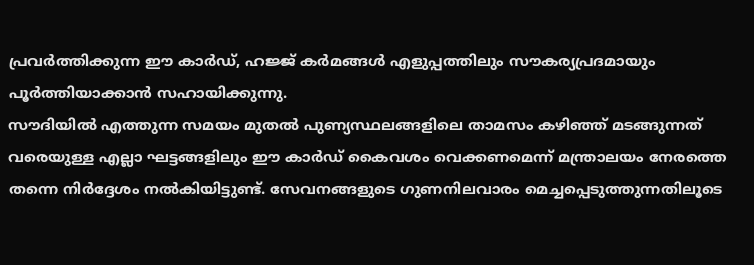പ്രവർത്തിക്കുന്ന ഈ കാർഡ്, ഹജ്ജ് കർമങ്ങൾ എളുപ്പത്തിലും സൗകര്യപ്രദമായും പൂർത്തിയാക്കാൻ സഹായിക്കുന്നു.
സൗദിയിൽ എത്തുന്ന സമയം മുതൽ പുണ്യസ്ഥലങ്ങളിലെ താമസം കഴിഞ്ഞ് മടങ്ങുന്നത് വരെയുള്ള എല്ലാ ഘട്ടങ്ങളിലും ഈ കാർഡ് കൈവശം വെക്കണമെന്ന് മന്ത്രാലയം നേരത്തെ തന്നെ നിർദ്ദേശം നൽകിയിട്ടുണ്ട്. സേവനങ്ങളുടെ ഗുണനിലവാരം മെച്ചപ്പെടുത്തുന്നതിലൂടെ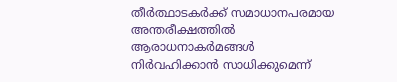തീർത്ഥാടകർക്ക് സമാധാനപരമായ അന്തരീക്ഷത്തിൽ ആരാധനാകർമങ്ങൾ നിർവഹിക്കാൻ സാധിക്കുമെന്ന്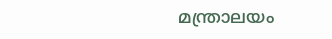മന്ത്രാലയം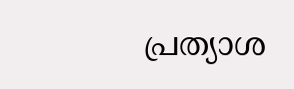പ്രത്യാശ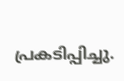പ്രകടിപ്പിച്ചു.